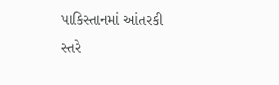પાકિસ્તાનમાં આંતરકી સ્તરે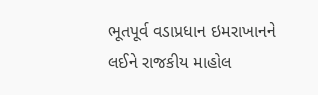ભૂતપૂર્વ વડાપ્રધાન ઇમરાખાનને લઈને રાજકીય માહોલ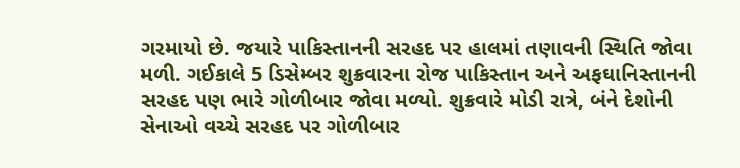ગરમાયો છે. જયારે પાકિસ્તાનની સરહદ પર હાલમાં તણાવની સ્થિતિ જોવા મળી. ગઈકાલે 5 ડિસેમ્બર શુક્રવારના રોજ પાકિસ્તાન અને અફઘાનિસ્તાનની સરહદ પણ ભારે ગોળીબાર જોવા મળ્યો. શુક્રવારે મોડી રાત્રે, બંને દેશોની સેનાઓ વચ્ચે સરહદ પર ગોળીબાર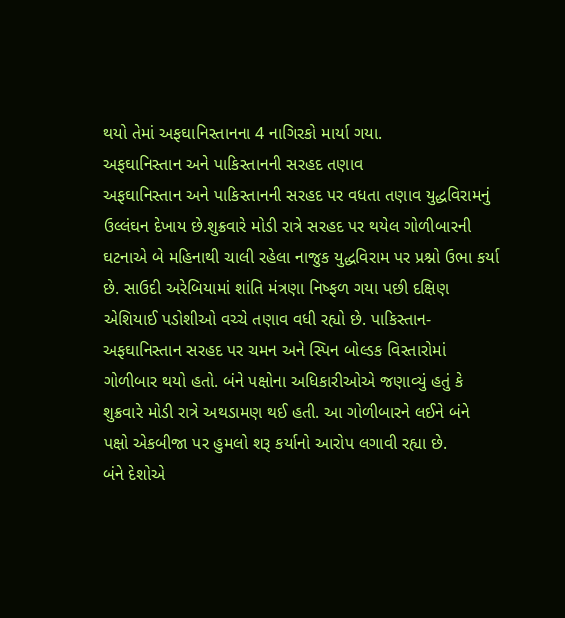થયો તેમાં અફઘાનિસ્તાનના 4 નાગિરકો માર્યા ગયા.
અફઘાનિસ્તાન અને પાકિસ્તાનની સરહદ તણાવ
અફઘાનિસ્તાન અને પાકિસ્તાનની સરહદ પર વધતા તણાવ યુદ્ધવિરામનું ઉલ્લંઘન દેખાય છે.શુક્રવારે મોડી રાત્રે સરહદ પર થયેલ ગોળીબારની ઘટનાએ બે મહિનાથી ચાલી રહેલા નાજુક યુદ્ધવિરામ પર પ્રશ્નો ઉભા કર્યા છે. સાઉદી અરેબિયામાં શાંતિ મંત્રણા નિષ્ફળ ગયા પછી દક્ષિણ એશિયાઈ પડોશીઓ વચ્ચે તણાવ વધી રહ્યો છે. પાકિસ્તાન-અફઘાનિસ્તાન સરહદ પર ચમન અને સ્પિન બોલ્ડક વિસ્તારોમાં ગોળીબાર થયો હતો. બંને પક્ષોના અધિકારીઓએ જણાવ્યું હતું કે શુક્રવારે મોડી રાત્રે અથડામણ થઈ હતી. આ ગોળીબારને લઈને બંને પક્ષો એકબીજા પર હુમલો શરૂ કર્યાનો આરોપ લગાવી રહ્યા છે.
બંને દેશોએ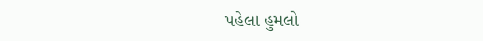પહેલા હુમલો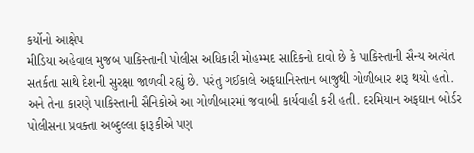કર્યોનો આક્ષેપ
મીડિયા અહેવાલ મુજબ પાકિસ્તાની પોલીસ અધિકારી મોહમ્મદ સાદિકનો દાવો છે કે પાકિસ્તાની સૈન્ય અત્યંત સતર્કતા સાથે દેશની સુરક્ષા જાળવી રહ્યું છે. પરંતુ ગઈકાલે અફઘાનિસ્તાન બાજુથી ગોળીબાર શરૂ થયો હતો. અને તેના કારણે પાકિસ્તાની સૈનિકોએ આ ગોળીબારમાં જવાબી કાર્યવાહી કરી હતી. દરમિયાન અફઘાન બોર્ડર પોલીસના પ્રવક્તા અબ્દુલ્લા ફારૂકીએ પણ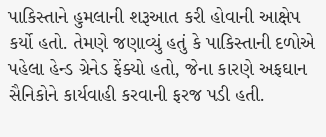પાકિસ્તાને હુમલાની શરૂઆત કરી હોવાની આક્ષેપ કર્યો હતો. તેમણે જણાવ્યું હતું કે પાકિસ્તાની દળોએ પહેલા હેન્ડ ગ્રેનેડ ફેંક્યો હતો, જેના કારણે અફઘાન સૈનિકોને કાર્યવાહી કરવાની ફરજ પડી હતી.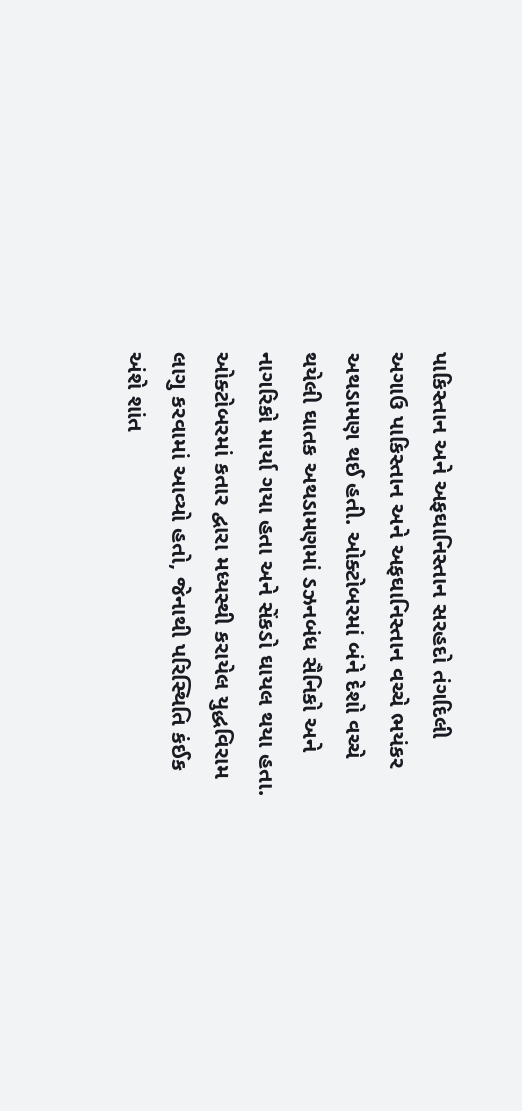પાકિસ્તાન અને અફઘાનિસ્તાન સરહદો તંગદિલી
અગાઉ પાકિસ્તાન અને અફઘાનિસ્તાન વચ્ચે ભયંકર અથડામણ થઈ હતી. ઓક્ટોબરમાં બંને દેશો વચ્ચે થયેલી ઘાતક અથડામણમાં ડઝનબંધ સૈનિકો અને નાગરિકો માર્યા ગયા હતા અને સેંકડો ઘાયલ થયા હતા. ઓક્ટોબરમાં કતાર દ્વારા મધ્યસ્થી કરાયેલ યુદ્ધવિરામ લાગુ કરવામાં આવ્યો હતો, જેનાથી પરિસ્થિતિ કંઈક અંશે શાંત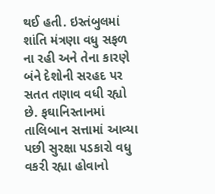થઈ હતી. ઇસ્તંબુલમાં શાંતિ મંત્રણા વધુ સફળ ના રહી અને તેના કારણે બંને દેશોની સરહદ પર સતત તણાવ વધી રહ્યો છે. ફઘાનિસ્તાનમાં તાલિબાન સત્તામાં આવ્યા પછી સુરક્ષા પડકારો વધુ વકરી રહ્યા હોવાનો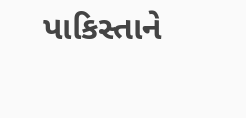પાકિસ્તાને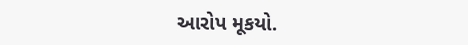આરોપ મૂકયો.